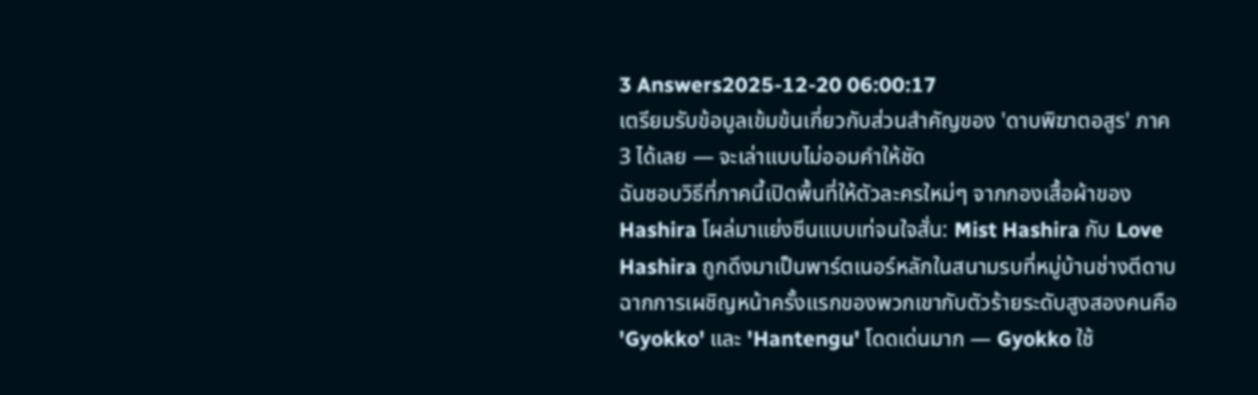3 Answers2025-12-20 06:00:17
เตรียมรับข้อมูลเข้มข้นเกี่ยวกับส่วนสำคัญของ 'ดาบพิฆาตอสูร' ภาค 3 ได้เลย — จะเล่าแบบไม่ออมคำให้ชัด
ฉันชอบวิธีที่ภาคนี้เปิดพื้นที่ให้ตัวละครใหม่ๆ จากกองเสื้อผ้าของ Hashira โผล่มาแย่งซีนแบบเท่จนใจสั่น: Mist Hashira กับ Love Hashira ถูกดึงมาเป็นพาร์ตเนอร์หลักในสนามรบที่หมู่บ้านช่างตีดาบ ฉากการเผชิญหน้าครั้งแรกของพวกเขากับตัวร้ายระดับสูงสองคนคือ 'Gyokko' และ 'Hantengu' โดดเด่นมาก — Gyokko ใช้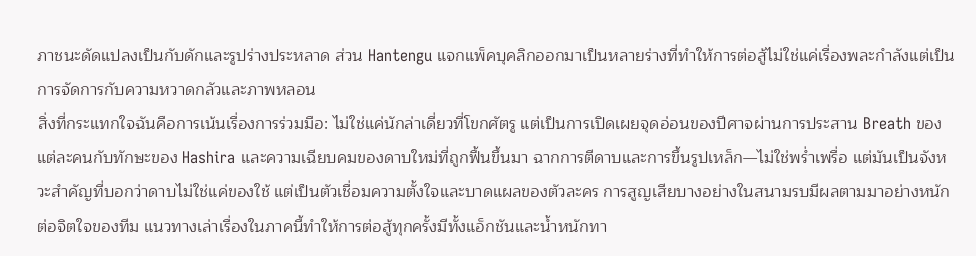ภาชนะดัดแปลงเป็นกับดักและรูปร่างประหลาด ส่วน Hantengu แจกแพ็คบุคลิกออกมาเป็นหลายร่างที่ทำให้การต่อสู้ไม่ใช่แค่เรื่องพละกำลังแต่เป็นการจัดการกับความหวาดกลัวและภาพหลอน
สิ่งที่กระแทกใจฉันคือการเน้นเรื่องการร่วมมือ: ไม่ใช่แค่นักล่าเดี่ยวที่โขกศัตรู แต่เป็นการเปิดเผยจุดอ่อนของปีศาจผ่านการประสาน Breath ของแต่ละคนกับทักษะของ Hashira และความเฉียบคมของดาบใหม่ที่ถูกฟื้นขึ้นมา ฉากการตีดาบและการขึ้นรูปเหล็ก—ไม่ใช่พร่ำเพรื่อ แต่มันเป็นจังหวะสำคัญที่บอกว่าดาบไม่ใช่แค่ของใช้ แต่เป็นตัวเชื่อมความตั้งใจและบาดแผลของตัวละคร การสูญเสียบางอย่างในสนามรบมีผลตามมาอย่างหนักต่อจิตใจของทีม แนวทางเล่าเรื่องในภาคนี้ทำให้การต่อสู้ทุกครั้งมีทั้งแอ็กชันและน้ำหนักทา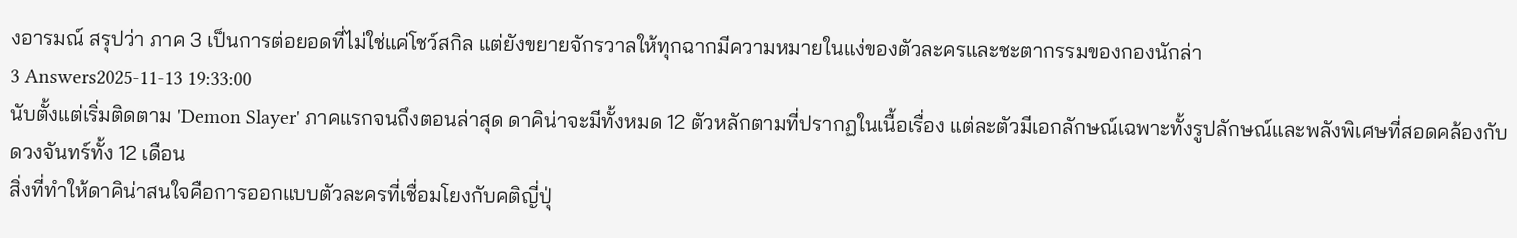งอารมณ์ สรุปว่า ภาค 3 เป็นการต่อยอดที่ไม่ใช่แค่โชว์สกิล แต่ยังขยายจักรวาลให้ทุกฉากมีความหมายในแง่ของตัวละครและชะตากรรมของกองนักล่า
3 Answers2025-11-13 19:33:00
นับตั้งแต่เริ่มติดตาม 'Demon Slayer' ภาคแรกจนถึงตอนล่าสุด ดาคิน่าจะมีทั้งหมด 12 ตัวหลักตามที่ปรากฏในเนื้อเรื่อง แต่ละตัวมีเอกลักษณ์เฉพาะทั้งรูปลักษณ์และพลังพิเศษที่สอดคล้องกับดวงจันทร์ทั้ง 12 เดือน
สิ่งที่ทำให้ดาคิน่าสนใจคือการออกแบบตัวละครที่เชื่อมโยงกับคติญี่ปุ่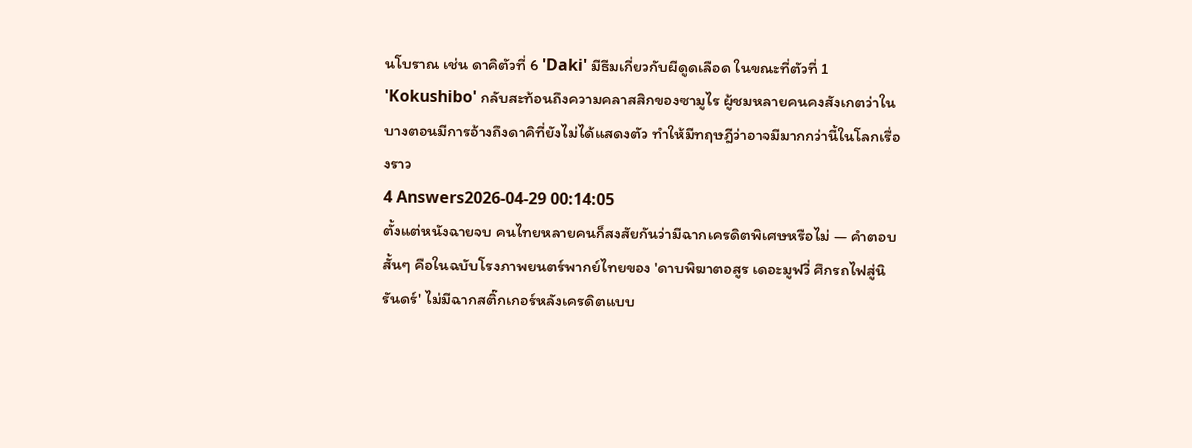นโบราณ เช่น ดาคิตัวที่ 6 'Daki' มีธีมเกี่ยวกับผีดูดเลือด ในขณะที่ตัวที่ 1 'Kokushibo' กลับสะท้อนถึงความคลาสสิกของซามูไร ผู้ชมหลายคนคงสังเกตว่าในบางตอนมีการอ้างถึงดาคิที่ยังไม่ได้แสดงตัว ทำให้มีทฤษฎีว่าอาจมีมากกว่านี้ในโลกเรื่องราว
4 Answers2026-04-29 00:14:05
ตั้งแต่หนังฉายจบ คนไทยหลายคนก็สงสัยกันว่ามีฉากเครดิตพิเศษหรือไม่ — คำตอบสั้นๆ คือในฉบับโรงภาพยนตร์พากย์ไทยของ 'ดาบพิฆาตอสูร เดอะมูฟวี่ ศึกรถไฟสู่นิรันดร์' ไม่มีฉากสติ๊กเกอร์หลังเครดิตแบบ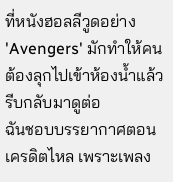ที่หนังฮอลลีวูดอย่าง 'Avengers' มักทำให้คนต้องลุกไปเข้าห้องน้ำแล้วรีบกลับมาดูต่อ
ฉันชอบบรรยากาศตอนเครดิตไหล เพราะเพลง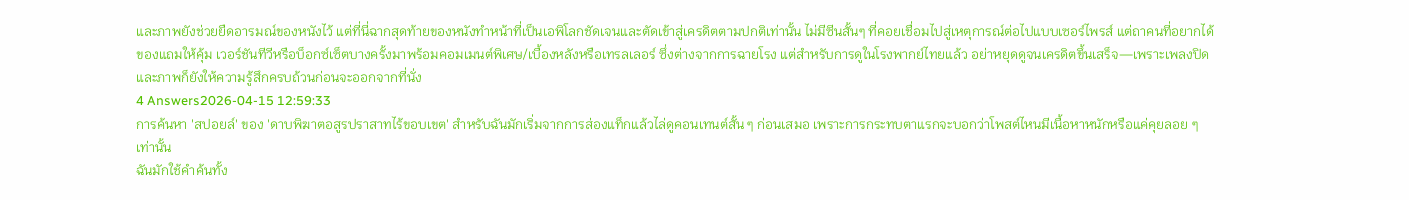และภาพยังช่วยยืดอารมณ์ของหนังไว้ แต่ที่นี่ฉากสุดท้ายของหนังทำหน้าที่เป็นเอพิโลกชัดเจนและตัดเข้าสู่เครดิตตามปกติเท่านั้น ไม่มีซีนสั้นๆ ที่คอยเชื่อมไปสู่เหตุการณ์ต่อไปแบบเซอร์ไพรส์ แต่ถาคนที่อยากได้ของแถมให้คุ้ม เวอร์ชันทีวีหรือบ็อกซ์เซ็ตบางครั้งมาพร้อมคอมเมนต์พิเศษ/เบื้องหลังหรือเทรลเลอร์ ซึ่งต่างจากการฉายโรง แต่สำหรับการดูในโรงพากย์ไทยแล้ว อย่าหยุดดูจนเครดิตขึ้นเสร็จ—เพราะเพลงปิดและภาพก็ยังให้ความรู้สึกครบถ้วนก่อนจะออกจากที่นั่ง
4 Answers2026-04-15 12:59:33
การค้นหา 'สปอยล์' ของ 'ดาบพิฆาตอสูรปราสาทไร้ขอบเขต' สำหรับฉันมักเริ่มจากการส่องแท็กแล้วไล่ดูคอนเทนต์สั้น ๆ ก่อนเสมอ เพราะการกระทบตาแรกจะบอกว่าโพสต์ไหนมีเนื้อหาหนักหรือแค่คุยลอย ๆ เท่านั้น
ฉันมักใช้คำค้นทั้ง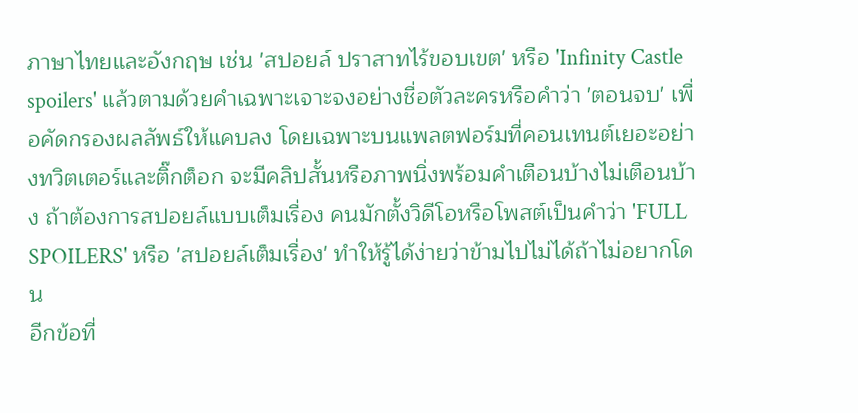ภาษาไทยและอังกฤษ เช่น 'สปอยล์ ปราสาทไร้ขอบเขต' หรือ 'Infinity Castle spoilers' แล้วตามด้วยคำเฉพาะเจาะจงอย่างชื่อตัวละครหรือคำว่า 'ตอนจบ' เพื่อคัดกรองผลลัพธ์ให้แคบลง โดยเฉพาะบนแพลตฟอร์มที่คอนเทนต์เยอะอย่างทวิตเตอร์และติ๊กต็อก จะมีคลิปสั้นหรือภาพนิ่งพร้อมคำเตือนบ้างไม่เตือนบ้าง ถ้าต้องการสปอยล์แบบเต็มเรื่อง คนมักตั้งวิดีโอหรือโพสต์เป็นคำว่า 'FULL SPOILERS' หรือ 'สปอยล์เต็มเรื่อง' ทำให้รู้ได้ง่ายว่าข้ามไปไม่ได้ถ้าไม่อยากโดน
อีกข้อที่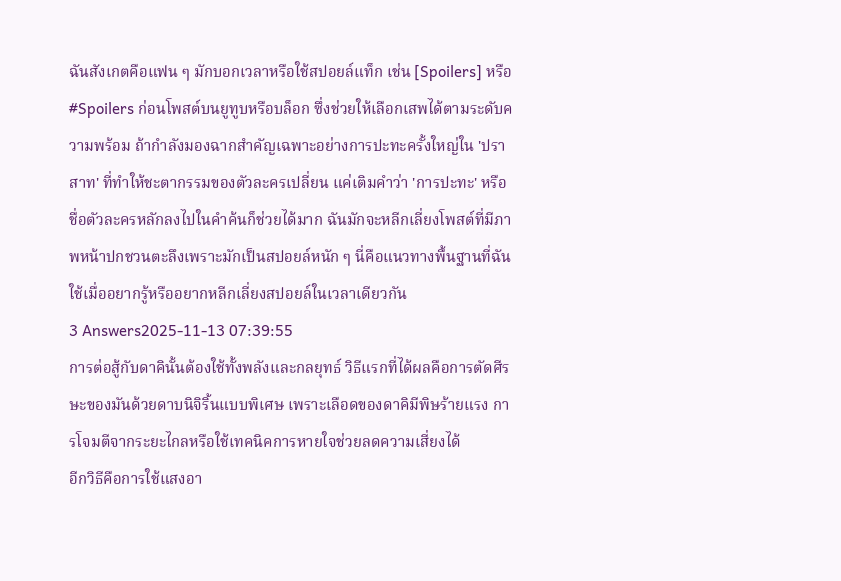ฉันสังเกตคือแฟน ๆ มักบอกเวลาหรือใช้สปอยล์แท็ก เช่น [Spoilers] หรือ #Spoilers ก่อนโพสต์บนยูทูบหรือบล็อก ซึ่งช่วยให้เลือกเสพได้ตามระดับความพร้อม ถ้ากำลังมองฉากสำคัญเฉพาะอย่างการปะทะครั้งใหญ่ใน 'ปราสาท' ที่ทำให้ชะตากรรมของตัวละครเปลี่ยน แค่เติมคำว่า 'การปะทะ' หรือชื่อตัวละครหลักลงไปในคำค้นก็ช่วยได้มาก ฉันมักจะหลีกเลี่ยงโพสต์ที่มีภาพหน้าปกชวนตะลึงเพราะมักเป็นสปอยล์หนัก ๆ นี่คือแนวทางพื้นฐานที่ฉันใช้เมื่ออยากรู้หรืออยากหลีกเลี่ยงสปอยล์ในเวลาเดียวกัน
3 Answers2025-11-13 07:39:55
การต่อสู้กับดาคินั้นต้องใช้ทั้งพลังและกลยุทธ์ วิธีแรกที่ได้ผลคือการตัดศีรษะของมันด้วยดาบนิจิริ้นแบบพิเศษ เพราะเลือดของดาคิมีพิษร้ายแรง การโจมตีจากระยะไกลหรือใช้เทคนิคการหายใจช่วยลดความเสี่ยงได้
อีกวิธีคือการใช้แสงอา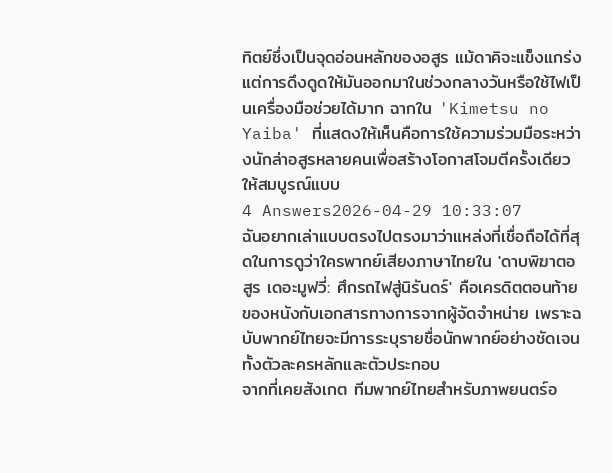ทิตย์ซึ่งเป็นจุดอ่อนหลักของอสูร แม้ดาคิจะแข็งแกร่ง แต่การดึงดูดให้มันออกมาในช่วงกลางวันหรือใช้ไฟเป็นเครื่องมือช่วยได้มาก ฉากใน 'Kimetsu no Yaiba' ที่แสดงให้เห็นคือการใช้ความร่วมมือระหว่างนักล่าอสูรหลายคนเพื่อสร้างโอกาสโจมตีครั้งเดียวให้สมบูรณ์แบบ
4 Answers2026-04-29 10:33:07
ฉันอยากเล่าแบบตรงไปตรงมาว่าแหล่งที่เชื่อถือได้ที่สุดในการดูว่าใครพากย์เสียงภาษาไทยใน 'ดาบพิฆาตอสูร เดอะมูฟวี่: ศึกรถไฟสู่นิรันดร์' คือเครดิตตอนท้ายของหนังกับเอกสารทางการจากผู้จัดจำหน่าย เพราะฉบับพากย์ไทยจะมีการระบุรายชื่อนักพากย์อย่างชัดเจนทั้งตัวละครหลักและตัวประกอบ
จากที่เคยสังเกต ทีมพากย์ไทยสำหรับภาพยนตร์อ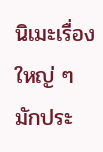นิเมะเรื่องใหญ่ ๆ มักประ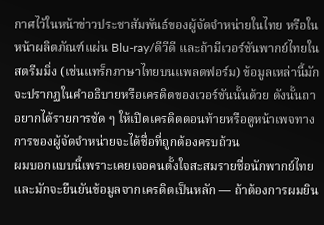กาศไว้ในหน้าข่าวประชาสัมพันธ์ของผู้จัดจำหน่ายในไทย หรือในหน้าผลิตภัณฑ์แผ่น Blu-ray/ดีวีดี และถ้ามีเวอร์ชันพากย์ไทยในสตรีมมิ่ง (เช่นแทร็กภาษาไทยบนแพลตฟอร์ม) ข้อมูลเหล่านี้มักจะปรากฏในคำอธิบายหรือเครดิตของเวอร์ชันนั้นด้วย ดังนั้นถาอยากได้รายการชัด ๆ ให้เปิดเครดิตตอนท้ายหรือดูหน้าเพจทางการของผู้จัดจำหน่ายจะได้ชื่อที่ถูกต้องครบถ้วน
ผมบอกแบบนี้เพราะเคยเจอคนตั้งใจสะสมรายชื่อนักพากย์ไทยและมักจะยืนยันข้อมูลจากเครดิตเป็นหลัก — ถ้าต้องการผมยิน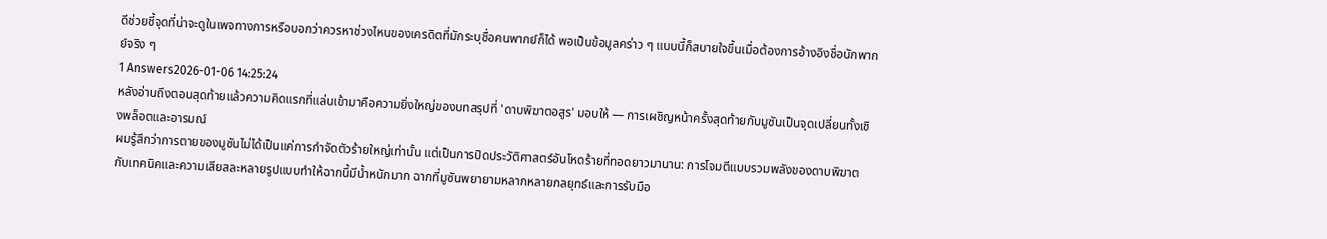ดีช่วยชี้จุดที่น่าจะดูในเพจทางการหรือบอกว่าควรหาช่วงไหนของเครดิตที่มักระบุชื่อคนพากย์ก็ได้ พอเป็นข้อมูลคร่าว ๆ แบบนี้ก็สบายใจขึ้นเมื่อต้องการอ้างอิงชื่อนักพากย์จริง ๆ
1 Answers2026-01-06 14:25:24
หลังอ่านถึงตอนสุดท้ายแล้วความคิดแรกที่แล่นเข้ามาคือความยิ่งใหญ่ของบทสรุปที่ 'ดาบพิฆาตอสูร' มอบให้ — การเผชิญหน้าครั้งสุดท้ายกับมูซันเป็นจุดเปลี่ยนทั้งเชิงพล็อตและอารมณ์
ผมรู้สึกว่าการตายของมูซันไม่ได้เป็นแค่การกำจัดตัวร้ายใหญ่เท่านั้น แต่เป็นการปิดประวัติศาสตร์อันโหดร้ายที่ทอดยาวมานาน: การโจมตีแบบรวมพลังของดาบพิฆาตกับเทคนิคและความเสียสละหลายรูปแบบทำให้ฉากนี้มีน้ำหนักมาก ฉากที่มูซันพยายามหลากหลายกลยุทธ์และการรับมือ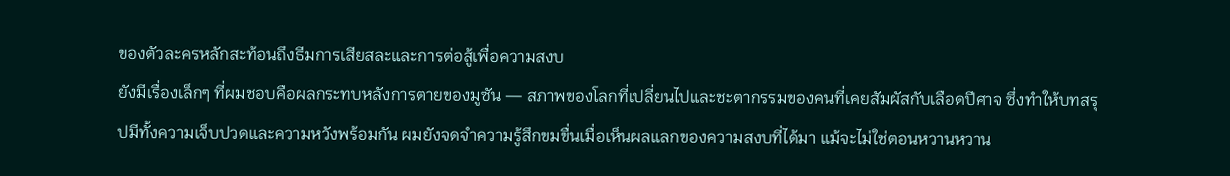ของตัวละครหลักสะท้อนถึงธีมการเสียสละและการต่อสู้เพื่อความสงบ
ยังมีเรื่องเล็กๆ ที่ผมชอบคือผลกระทบหลังการตายของมูซัน — สภาพของโลกที่เปลี่ยนไปและชะตากรรมของคนที่เคยสัมผัสกับเลือดปีศาจ ซึ่งทำให้บทสรุปมีทั้งความเจ็บปวดและความหวังพร้อมกัน ผมยังจดจำความรู้สึกขมขื่นเมื่อเห็นผลแลกของความสงบที่ได้มา แม้จะไม่ใช่ตอนหวานหวาน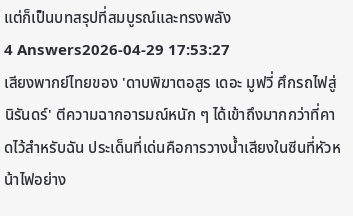แต่ก็เป็นบทสรุปที่สมบูรณ์และทรงพลัง
4 Answers2026-04-29 17:53:27
เสียงพากย์ไทยของ 'ดาบพิฆาตอสูร เดอะ มูฟวี่ ศึกรถไฟสู่นิรันดร์' ตีความฉากอารมณ์หนัก ๆ ได้เข้าถึงมากกว่าที่คาดไว้สำหรับฉัน ประเด็นที่เด่นคือการวางน้ำเสียงในซีนที่หัวหน้าไฟอย่าง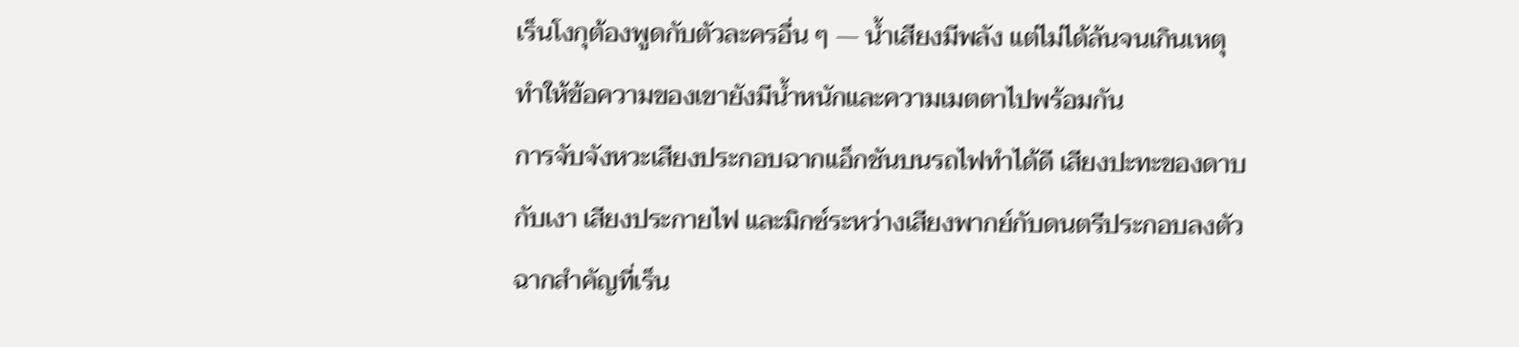เร็นโงกุต้องพูดกับตัวละครอื่น ๆ — น้ำเสียงมีพลัง แต่ไม่ได้ล้นจนเกินเหตุ ทำให้ข้อความของเขายังมีน้ำหนักและความเมตตาไปพร้อมกัน
การจับจังหวะเสียงประกอบฉากแอ็กชันบนรถไฟทำได้ดี เสียงปะทะของดาบกับเงา เสียงประกายไฟ และมิกซ์ระหว่างเสียงพากย์กับดนตรีประกอบลงตัว ฉากสำคัญที่เร็น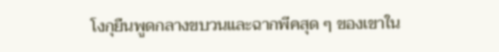โงกุยืนพูดกลางขบวนและฉากพีคสุด ๆ ของเขาใน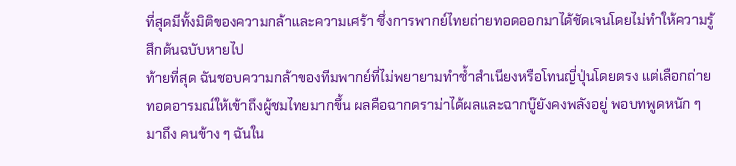ที่สุดมีทั้งมิติของความกล้าและความเศร้า ซึ่งการพากย์ไทยถ่ายทอดออกมาได้ชัดเจนโดยไม่ทำให้ความรู้สึกต้นฉบับหายไป
ท้ายที่สุด ฉันชอบความกล้าของทีมพากย์ที่ไม่พยายามทำซ้ำสำเนียงหรือโทนญี่ปุ่นโดยตรง แต่เลือกถ่ายทอดอารมณ์ให้เข้าถึงผู้ชมไทยมากขึ้น ผลคือฉากดราม่าได้ผลและฉากบู๊ยังคงพลังอยู่ พอบทพูดหนัก ๆ มาถึง คนข้าง ๆ ฉันใน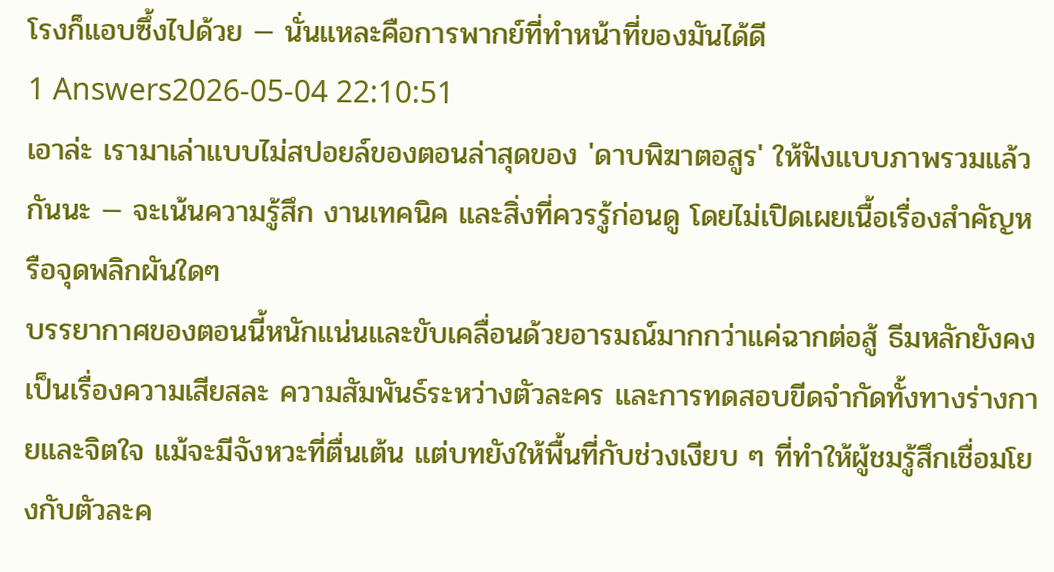โรงก็แอบซึ้งไปด้วย — นั่นแหละคือการพากย์ที่ทำหน้าที่ของมันได้ดี
1 Answers2026-05-04 22:10:51
เอาล่ะ เรามาเล่าแบบไม่สปอยล์ของตอนล่าสุดของ 'ดาบพิฆาตอสูร' ให้ฟังแบบภาพรวมแล้วกันนะ — จะเน้นความรู้สึก งานเทคนิค และสิ่งที่ควรรู้ก่อนดู โดยไม่เปิดเผยเนื้อเรื่องสำคัญหรือจุดพลิกผันใดๆ
บรรยากาศของตอนนี้หนักแน่นและขับเคลื่อนด้วยอารมณ์มากกว่าแค่ฉากต่อสู้ ธีมหลักยังคงเป็นเรื่องความเสียสละ ความสัมพันธ์ระหว่างตัวละคร และการทดสอบขีดจำกัดทั้งทางร่างกายและจิตใจ แม้จะมีจังหวะที่ตื่นเต้น แต่บทยังให้พื้นที่กับช่วงเงียบ ๆ ที่ทำให้ผู้ชมรู้สึกเชื่อมโยงกับตัวละค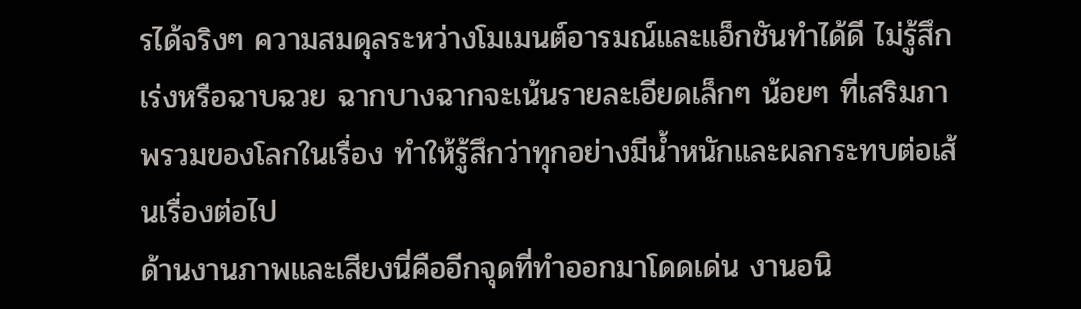รได้จริงๆ ความสมดุลระหว่างโมเมนต์อารมณ์และแอ็กชันทำได้ดี ไม่รู้สึกเร่งหรือฉาบฉวย ฉากบางฉากจะเน้นรายละเอียดเล็กๆ น้อยๆ ที่เสริมภาพรวมของโลกในเรื่อง ทำให้รู้สึกว่าทุกอย่างมีน้ำหนักและผลกระทบต่อเส้นเรื่องต่อไป
ด้านงานภาพและเสียงนี่คืออีกจุดที่ทำออกมาโดดเด่น งานอนิ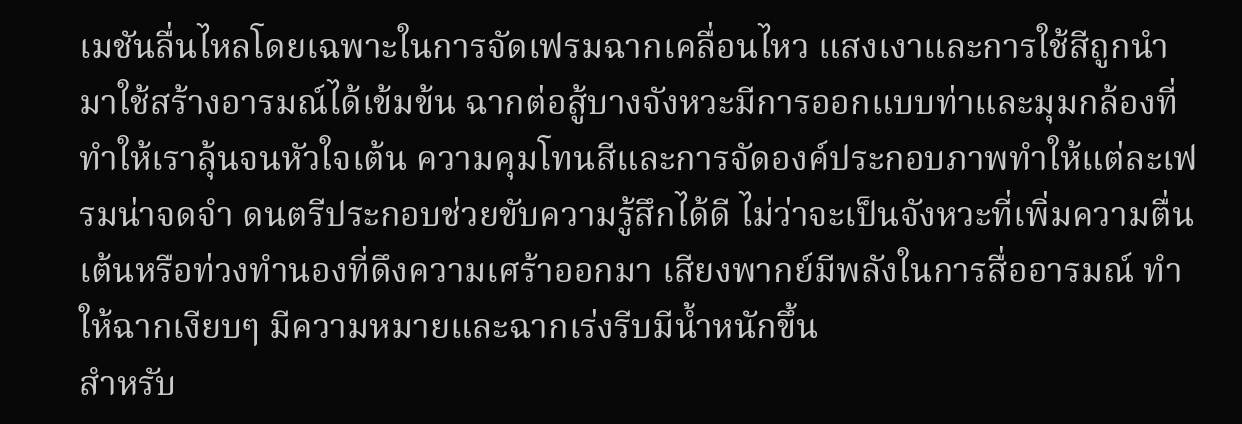เมชันลื่นไหลโดยเฉพาะในการจัดเฟรมฉากเคลื่อนไหว แสงเงาและการใช้สีถูกนำมาใช้สร้างอารมณ์ได้เข้มข้น ฉากต่อสู้บางจังหวะมีการออกแบบท่าและมุมกล้องที่ทำให้เราลุ้นจนหัวใจเต้น ความคุมโทนสีและการจัดองค์ประกอบภาพทำให้แต่ละเฟรมน่าจดจำ ดนตรีประกอบช่วยขับความรู้สึกได้ดี ไม่ว่าจะเป็นจังหวะที่เพิ่มความตื่นเต้นหรือท่วงทำนองที่ดึงความเศร้าออกมา เสียงพากย์มีพลังในการสื่ออารมณ์ ทำให้ฉากเงียบๆ มีความหมายและฉากเร่งรีบมีน้ำหนักขึ้น
สำหรับ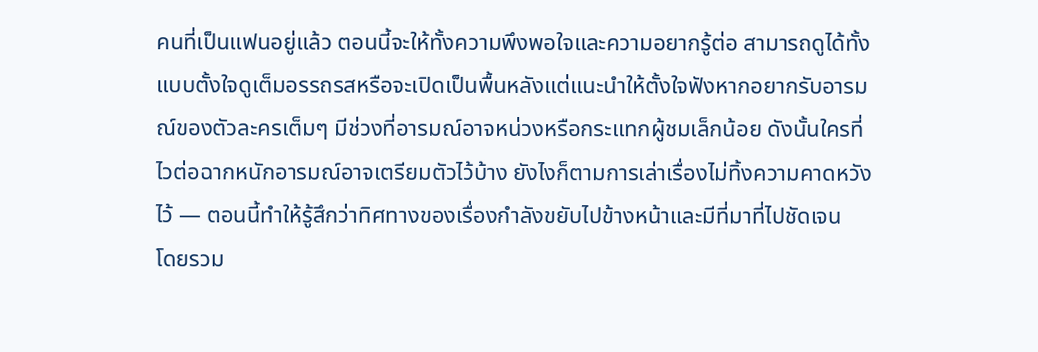คนที่เป็นแฟนอยู่แล้ว ตอนนี้จะให้ทั้งความพึงพอใจและความอยากรู้ต่อ สามารถดูได้ทั้งแบบตั้งใจดูเต็มอรรถรสหรือจะเปิดเป็นพื้นหลังแต่แนะนำให้ตั้งใจฟังหากอยากรับอารมณ์ของตัวละครเต็มๆ มีช่วงที่อารมณ์อาจหน่วงหรือกระแทกผู้ชมเล็กน้อย ดังนั้นใครที่ไวต่อฉากหนักอารมณ์อาจเตรียมตัวไว้บ้าง ยังไงก็ตามการเล่าเรื่องไม่ทิ้งความคาดหวังไว้ — ตอนนี้ทำให้รู้สึกว่าทิศทางของเรื่องกำลังขยับไปข้างหน้าและมีที่มาที่ไปชัดเจน
โดยรวม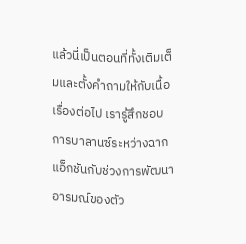แล้วนี่เป็นตอนที่ทั้งเติมเต็มและตั้งคำถามให้กับเนื้อเรื่องต่อไป เรารู้สึกชอบการบาลานซ์ระหว่างฉากแอ็กชันกับช่วงการพัฒนาอารมณ์ของตัว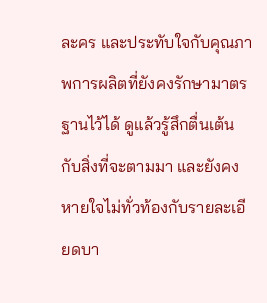ละคร และประทับใจกับคุณภาพการผลิตที่ยังคงรักษามาตรฐานไว้ได้ ดูแล้วรู้สึกตื่นเต้นกับสิ่งที่จะตามมา และยังคงหายใจไม่ทั่วท้องกับรายละเอียดบา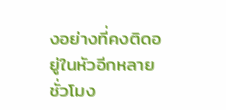งอย่างที่คงติดอยู่ในหัวอีกหลายชั่วโมง